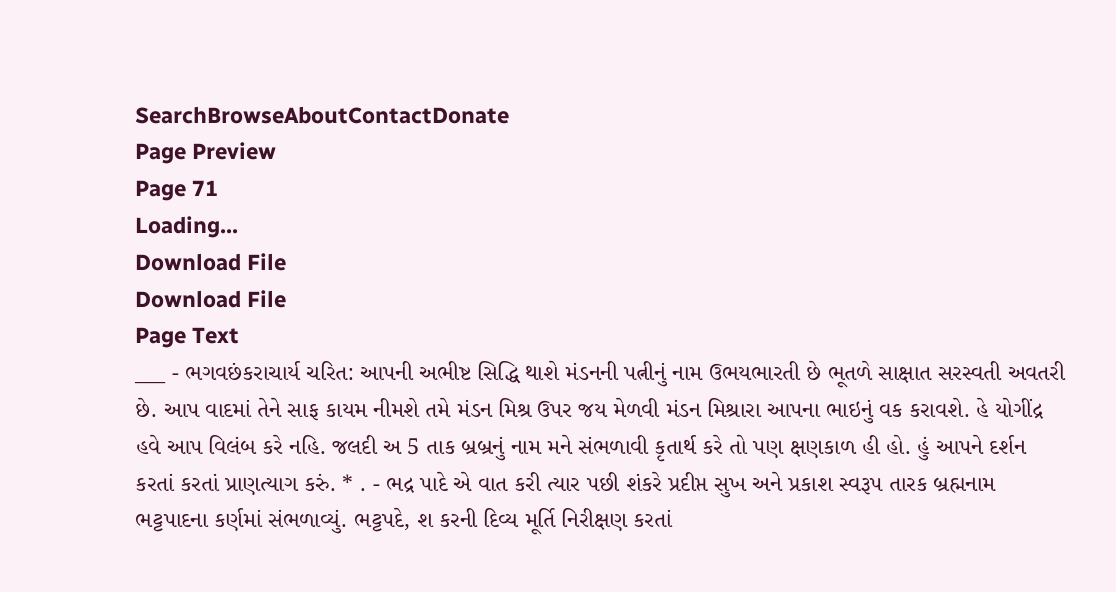SearchBrowseAboutContactDonate
Page Preview
Page 71
Loading...
Download File
Download File
Page Text
___ - ભગવછંકરાચાર્ય ચરિત: આપની અભીષ્ટ સિદ્ધિ થાશે મંડનની પત્નીનું નામ ઉભયભારતી છે ભૂતળે સાક્ષાત સરસ્વતી અવતરી છે. આપ વાદમાં તેને સાફ કાયમ નીમશે તમે મંડન મિશ્ર ઉપર જય મેળવી મંડન મિશ્રારા આપના ભાઇનું વક કરાવશે. હે યોગીંદ્ર હવે આપ વિલંબ કરે નહિ. જલદી અ 5 તાક બ્રબ્રનું નામ મને સંભળાવી કૃતાર્થ કરે તો પણ ક્ષણકાળ હી હો. હું આપને દર્શન કરતાં કરતાં પ્રાણત્યાગ કરું. * . - ભદ્ર પાદે એ વાત કરી ત્યાર પછી શંકરે પ્રદીપ્ત સુખ અને પ્રકાશ સ્વરૂપ તારક બ્રહ્મનામ ભટ્ટપાદના કર્ણમાં સંભળાવ્યું. ભટ્ટપદે, શ કરની દિવ્ય મૂર્તિ નિરીક્ષણ કરતાં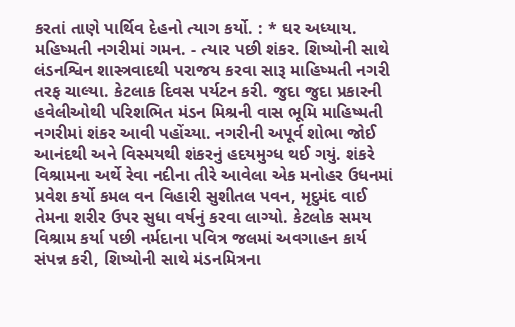કરતાં તાણે પાર્થિવ દેહનો ત્યાગ કર્યો. : * ઘર અધ્યાય. મહિષ્મતી નગરીમાં ગમન. - ત્યાર પછી શંકર. શિષ્યોની સાથે લંડનશ્વિન શાસ્ત્રવાદથી પરાજય કરવા સારૂ માહિષ્મતી નગરી તરફ ચાલ્યા. કેટલાક દિવસ પર્યટન કરી. જુદા જુદા પ્રકારની હવેલીઓથી પરિશભિત મંડન મિશ્રની વાસ ભૂમિ માહિષ્મતી નગરીમાં શંકર આવી પહોંચ્યા. નગરીની અપૂર્વ શોભા જોઈ આનંદથી અને વિસ્મયથી શંકરનું હદયમુગ્ધ થઈ ગયું. શંકરે વિશ્રામના અર્થે રેવા નદીના તીરે આવેલા એક મનોહર ઉધનમાં પ્રવેશ કર્યો કમલ વન વિહારી સુશીતલ પવન, મૃદુમંદ વાઈ તેમના શરીર ઉપર સુધા વર્ષનું કરવા લાગ્યો. કેટલોક સમય વિશ્રામ કર્યા પછી નર્મદાના પવિત્ર જલમાં અવગાહન કાર્ય સંપન્ન કરી, શિષ્યોની સાથે મંડનમિત્રના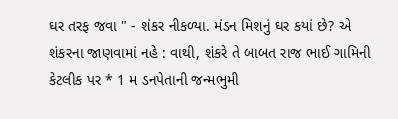ઘર તરફ જવા " - શંકર નીકળ્યા. મંડન મિશનું ઘર કયાં છે? એ શંકરના જાણવામાં નહે : વાથી, શંકરે તે બાબત રાજ ભાઈ ગામિની કેટલીક પર * 1 મ ડનપેતાની જન્મભુમી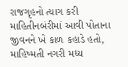રાજગૃહનો ત્યાગ કરી માહિતીનબંરીમાં આવી પોતાના જીવનને ખે કાળ કહાડે હતો, માહિષ્મતી નગરી મધ્ય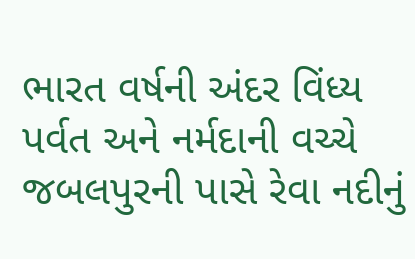ભારત વર્ષની અંદર વિંધ્ય પર્વત અને નર્મદાની વચ્ચે જબલપુરની પાસે રેવા નદીનું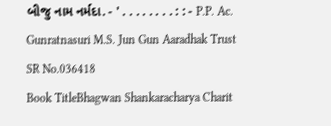બીજુ નામ નર્મદા. - ' . . . . . . . . : : - P.P. Ac. Gunratnasuri M.S. Jun Gun Aaradhak Trust
SR No.036418
Book TitleBhagwan Shankaracharya Charit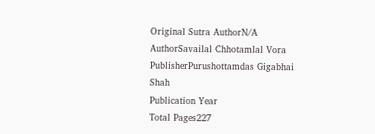Original Sutra AuthorN/A
AuthorSavailal Chhotamlal Vora
PublisherPurushottamdas Gigabhai Shah
Publication Year
Total Pages227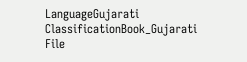LanguageGujarati
ClassificationBook_Gujarati
File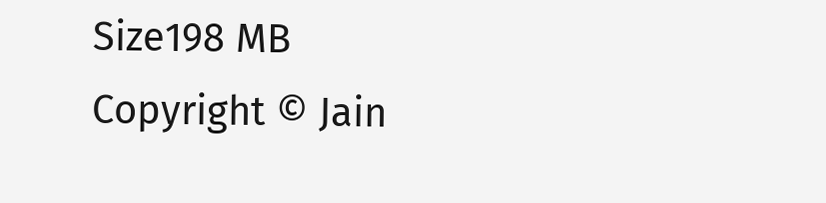Size198 MB
Copyright © Jain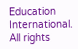Education International. All rights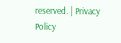reserved. | Privacy Policy